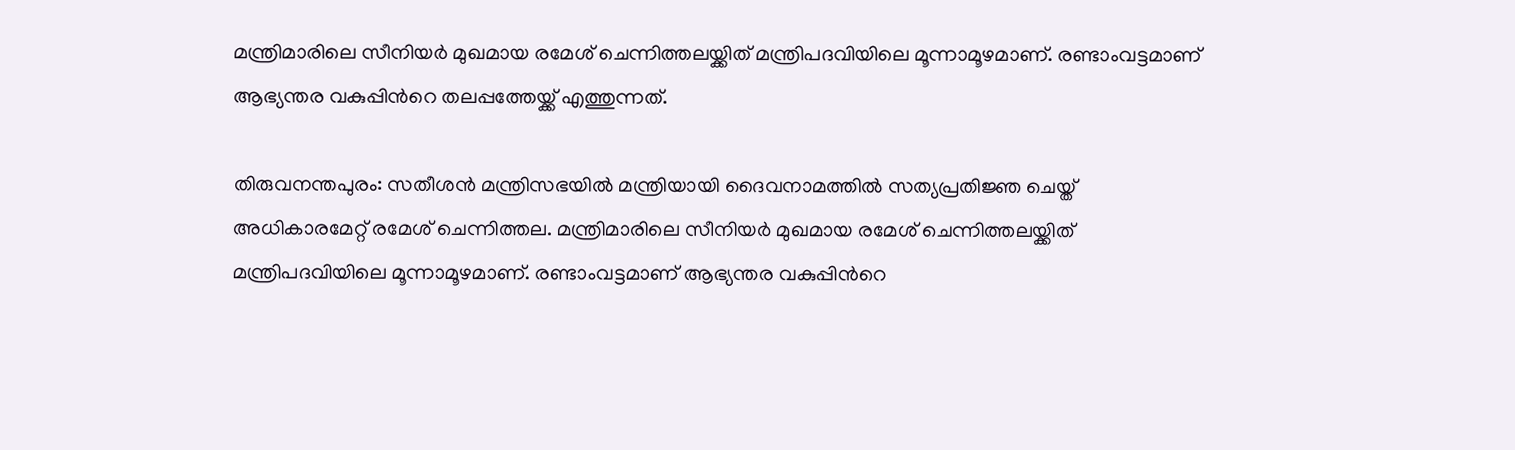മന്ത്രിമാരിലെ സീനിയർ മുഖമായ രമേശ് ചെന്നിത്തലയ്ക്കിത് മന്ത്രിപദവിയിലെ മൂന്നാമൂഴമാണ്. രണ്ടാംവട്ടമാണ് ആഭ്യന്തര വകുപ്പിന്‍റെ തലപ്പത്തേയ്ക്ക് എത്തുന്നത്.

തിരുവനന്തപുരം: സതീശൻ മന്ത്രിസഭയിൽ മന്ത്രിയായി ദൈവനാമത്തിൽ സത്യപ്രതിജ്ഞ ചെയ്ത് അധികാരമേറ്റ് രമേശ് ചെന്നിത്തല. മന്ത്രിമാരിലെ സീനിയർ മുഖമായ രമേശ് ചെന്നിത്തലയ്ക്കിത് മന്ത്രിപദവിയിലെ മൂന്നാമൂഴമാണ്. രണ്ടാംവട്ടമാണ് ആഭ്യന്തര വകുപ്പിന്‍റെ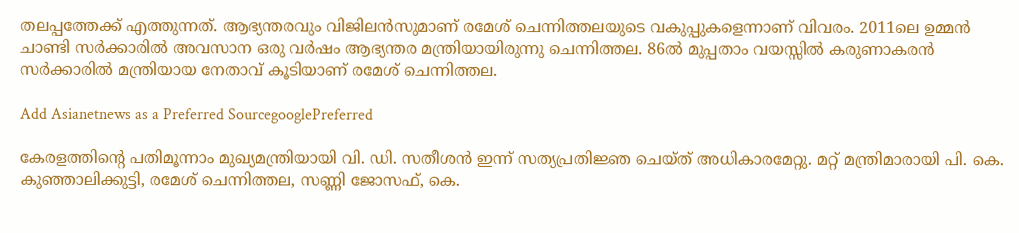തലപ്പത്തേക്ക് എത്തുന്നത്. ആഭ്യന്തരവും വിജിലൻസുമാണ് രമേശ് ചെന്നിത്തലയുടെ വകുപ്പുകളെന്നാണ് വിവരം. 2011ലെ ഉമ്മൻ ചാണ്ടി സർക്കാരിൽ അവസാന ഒരു വർഷം ആഭ്യന്തര മന്ത്രിയായിരുന്നു ചെന്നിത്തല. 86ൽ മുപ്പതാം വയസ്സിൽ കരുണാകരൻ സർക്കാരിൽ മന്ത്രിയായ നേതാവ് കൂടിയാണ് രമേശ് ചെന്നിത്തല.

Add Asianetnews as a Preferred SourcegooglePreferred

കേരളത്തിന്റെ പതിമൂന്നാം മുഖ്യമന്ത്രിയായി വി. ഡി. സതീശൻ ഇന്ന് സത്യപ്രതിജ്ഞ ചെയ്ത് അധികാരമേറ്റു. മറ്റ് മന്ത്രിമാരായി പി. കെ. കുഞ്ഞാലിക്കുട്ടി, രമേശ് ചെന്നിത്തല, സണ്ണി ജോസഫ്, കെ.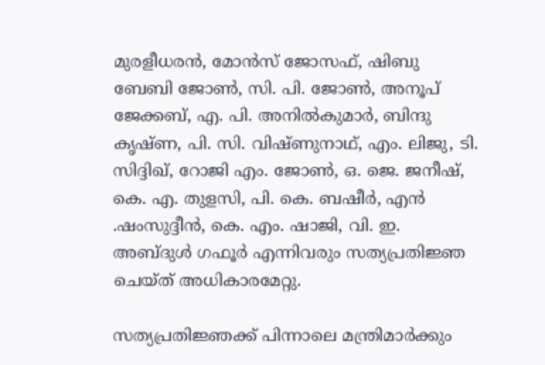മുരളീധരൻ, മോൻസ് ജോസഫ്, ഷിബു ബേബി ജോൺ, സി. പി. ജോൺ, അനൂപ് ജേക്കബ്, എ. പി. അനിൽകുമാർ, ബിന്ദു കൃഷ്ണ, പി. സി. വിഷ്ണുനാഥ്, എം. ലിജു, ടി. സിദ്ദിഖ്, റോജി എം. ജോൺ, ഒ. ജെ. ജനീഷ്, കെ. എ. തുളസി, പി. കെ. ബഷീർ, എൻ .ഷംസുദ്ദീൻ, കെ. എം. ഷാജി, വി. ഇ. അബ്ദുൾ ഗഫൂർ എന്നിവരും സത്യപ്രതിജ്ഞ ചെയ്ത് അധികാരമേറ്റു.

സത്യപ്രതിജ്ഞക്ക് പിന്നാലെ മന്ത്രിമാർക്കും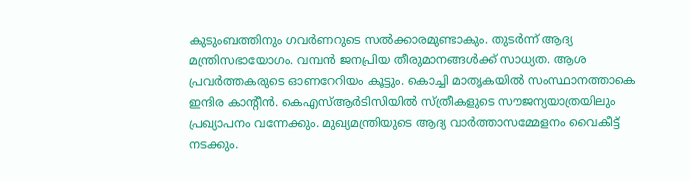കുടുംബത്തിനും ഗവർണറുടെ സൽക്കാരമുണ്ടാകും. തുടർന്ന് ആദ്യ മന്ത്രിസഭായോഗം. വമ്പൻ ജനപ്രിയ തീരുമാനങ്ങൾക്ക് സാധ്യത. ആശ പ്രവർത്തകരുടെ ഓണറേറിയം കൂട്ടും. കൊച്ചി മാതൃകയിൽ സംസ്ഥാനത്താകെ ഇന്ദിര കാന്റീൻ. കെഎസ്ആര്‍ടിസിയിൽ സ്ത്രീകളുടെ സൗജന്യയാത്രയിലും പ്രഖ്യാപനം വന്നേക്കും. മുഖ്യമന്ത്രിയുടെ ആദ്യ വാർത്താസമ്മേളനം വൈകീട്ട് നടക്കും.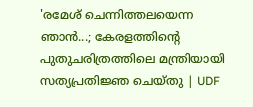'രമേശ് ചെന്നിത്തലയെന്ന ഞാൻ...; കേരളത്തിന്റെ പുതുചരിത്രത്തിലെ മന്ത്രിയായി സത്യപ്രതിജ്ഞ ചെയ്തു | UDF